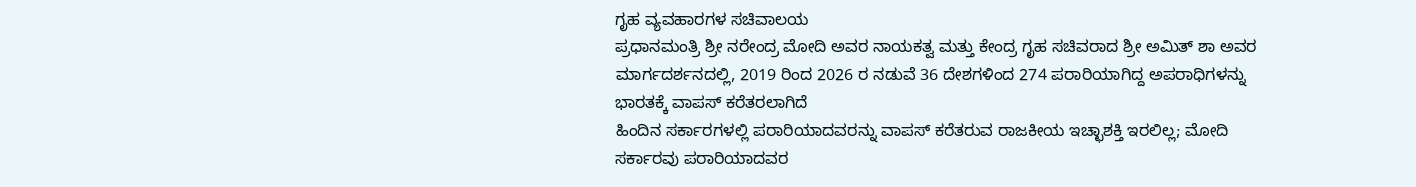ಗೃಹ ವ್ಯವಹಾರಗಳ ಸಚಿವಾಲಯ
ಪ್ರಧಾನಮಂತ್ರಿ ಶ್ರೀ ನರೇಂದ್ರ ಮೋದಿ ಅವರ ನಾಯಕತ್ವ ಮತ್ತು ಕೇಂದ್ರ ಗೃಹ ಸಚಿವರಾದ ಶ್ರೀ ಅಮಿತ್ ಶಾ ಅವರ ಮಾರ್ಗದರ್ಶನದಲ್ಲಿ, 2019 ರಿಂದ 2026 ರ ನಡುವೆ 36 ದೇಶಗಳಿಂದ 274 ಪರಾರಿಯಾಗಿದ್ದ ಅಪರಾಧಿಗಳನ್ನು ಭಾರತಕ್ಕೆ ವಾಪಸ್ ಕರೆತರಲಾಗಿದೆ
ಹಿಂದಿನ ಸರ್ಕಾರಗಳಲ್ಲಿ ಪರಾರಿಯಾದವರನ್ನು ವಾಪಸ್ ಕರೆತರುವ ರಾಜಕೀಯ ಇಚ್ಛಾಶಕ್ತಿ ಇರಲಿಲ್ಲ; ಮೋದಿ ಸರ್ಕಾರವು ಪರಾರಿಯಾದವರ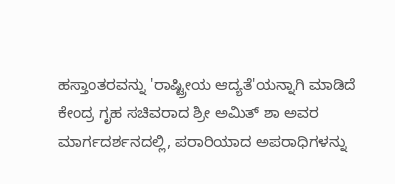ಹಸ್ತಾಂತರವನ್ನು 'ರಾಷ್ಟ್ರೀಯ ಆದ್ಯತೆ'ಯನ್ನಾಗಿ ಮಾಡಿದೆ
ಕೇಂದ್ರ ಗೃಹ ಸಚಿವರಾದ ಶ್ರೀ ಅಮಿತ್ ಶಾ ಅವರ ಮಾರ್ಗದರ್ಶನದಲ್ಲಿ, ಪರಾರಿಯಾದ ಅಪರಾಧಿಗಳನ್ನು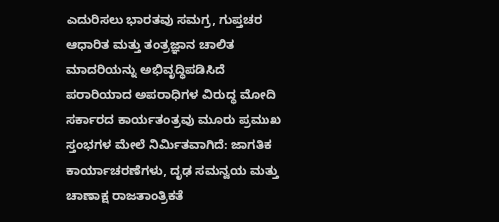ಎದುರಿಸಲು ಭಾರತವು ಸಮಗ್ರ, ಗುಪ್ತಚರ ಆಧಾರಿತ ಮತ್ತು ತಂತ್ರಜ್ಞಾನ ಚಾಲಿತ ಮಾದರಿಯನ್ನು ಅಭಿವೃದ್ಧಿಪಡಿಸಿದೆ
ಪರಾರಿಯಾದ ಅಪರಾಧಿಗಳ ವಿರುದ್ಧ ಮೋದಿ ಸರ್ಕಾರದ ಕಾರ್ಯತಂತ್ರವು ಮೂರು ಪ್ರಮುಖ ಸ್ತಂಭಗಳ ಮೇಲೆ ನಿರ್ಮಿತವಾಗಿದೆ: ಜಾಗತಿಕ ಕಾರ್ಯಾಚರಣೆಗಳು, ದೃಢ ಸಮನ್ವಯ ಮತ್ತು ಚಾಣಾಕ್ಷ ರಾಜತಾಂತ್ರಿಕತೆ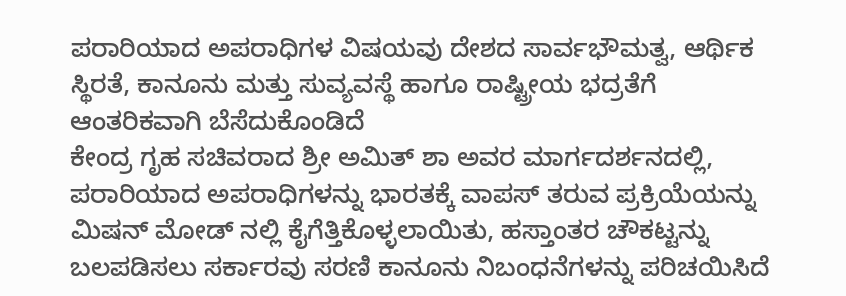ಪರಾರಿಯಾದ ಅಪರಾಧಿಗಳ ವಿಷಯವು ದೇಶದ ಸಾರ್ವಭೌಮತ್ವ, ಆರ್ಥಿಕ ಸ್ಥಿರತೆ, ಕಾನೂನು ಮತ್ತು ಸುವ್ಯವಸ್ಥೆ ಹಾಗೂ ರಾಷ್ಟ್ರೀಯ ಭದ್ರತೆಗೆ ಆಂತರಿಕವಾಗಿ ಬೆಸೆದುಕೊಂಡಿದೆ
ಕೇಂದ್ರ ಗೃಹ ಸಚಿವರಾದ ಶ್ರೀ ಅಮಿತ್ ಶಾ ಅವರ ಮಾರ್ಗದರ್ಶನದಲ್ಲಿ, ಪರಾರಿಯಾದ ಅಪರಾಧಿಗಳನ್ನು ಭಾರತಕ್ಕೆ ವಾಪಸ್ ತರುವ ಪ್ರಕ್ರಿಯೆಯನ್ನು ಮಿಷನ್ ಮೋಡ್ ನಲ್ಲಿ ಕೈಗೆತ್ತಿಕೊಳ್ಳಲಾಯಿತು, ಹಸ್ತಾಂತರ ಚೌಕಟ್ಟನ್ನು ಬಲಪಡಿಸಲು ಸರ್ಕಾರವು ಸರಣಿ ಕಾನೂನು ನಿಬಂಧನೆಗಳನ್ನು ಪರಿಚಯಿಸಿದೆ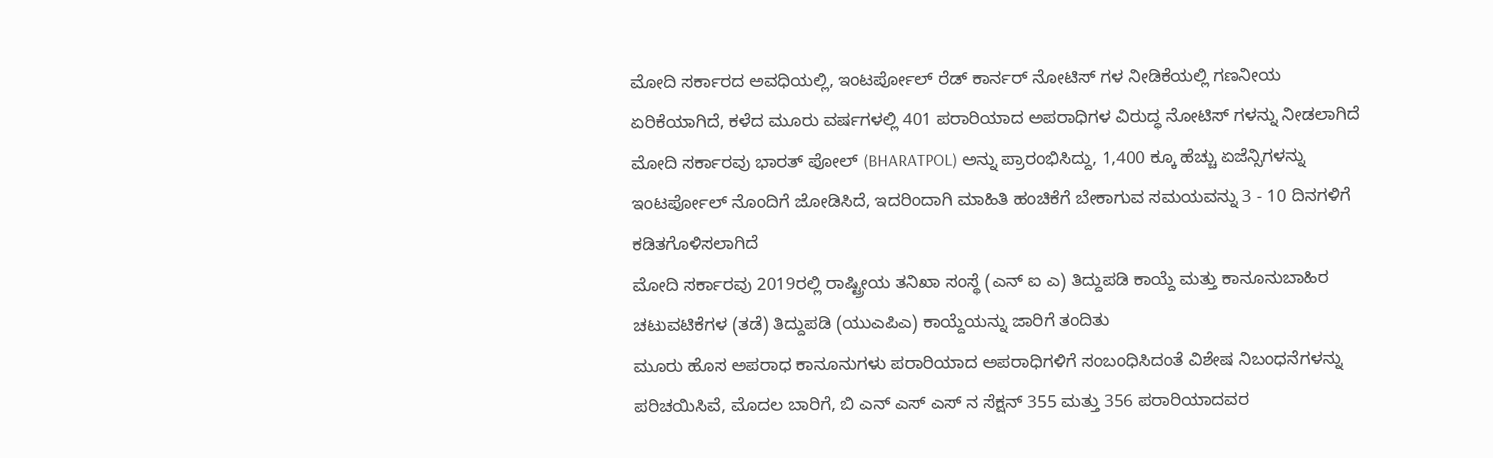ಮೋದಿ ಸರ್ಕಾರದ ಅವಧಿಯಲ್ಲಿ, ಇಂಟರ್ಪೋಲ್ ರೆಡ್ ಕಾರ್ನರ್ ನೋಟಿಸ್ ಗಳ ನೀಡಿಕೆಯಲ್ಲಿ ಗಣನೀಯ ಏರಿಕೆಯಾಗಿದೆ, ಕಳೆದ ಮೂರು ವರ್ಷಗಳಲ್ಲಿ 401 ಪರಾರಿಯಾದ ಅಪರಾಧಿಗಳ ವಿರುದ್ಧ ನೋಟಿಸ್ ಗಳನ್ನು ನೀಡಲಾಗಿದೆ
ಮೋದಿ ಸರ್ಕಾರವು ಭಾರತ್ ಪೋಲ್ (BHARATPOL) ಅನ್ನು ಪ್ರಾರಂಭಿಸಿದ್ದು, 1,400 ಕ್ಕೂ ಹೆಚ್ಚು ಏಜೆನ್ಸಿಗಳನ್ನು ಇಂಟರ್ಪೋಲ್ ನೊಂದಿಗೆ ಜೋಡಿಸಿದೆ, ಇದರಿಂದಾಗಿ ಮಾಹಿತಿ ಹಂಚಿಕೆಗೆ ಬೇಕಾಗುವ ಸಮಯವನ್ನು 3 - 10 ದಿನಗಳಿಗೆ ಕಡಿತಗೊಳಿಸಲಾಗಿದೆ
ಮೋದಿ ಸರ್ಕಾರವು 2019ರಲ್ಲಿ ರಾಷ್ಟ್ರೀಯ ತನಿಖಾ ಸಂಸ್ಥೆ (ಎನ್ ಐ ಎ) ತಿದ್ದುಪಡಿ ಕಾಯ್ದೆ ಮತ್ತು ಕಾನೂನುಬಾಹಿರ ಚಟುವಟಿಕೆಗಳ (ತಡೆ) ತಿದ್ದುಪಡಿ (ಯುಎಪಿಎ) ಕಾಯ್ದೆಯನ್ನು ಜಾರಿಗೆ ತಂದಿತು
ಮೂರು ಹೊಸ ಅಪರಾಧ ಕಾನೂನುಗಳು ಪರಾರಿಯಾದ ಅಪರಾಧಿಗಳಿಗೆ ಸಂಬಂಧಿಸಿದಂತೆ ವಿಶೇಷ ನಿಬಂಧನೆಗಳನ್ನು ಪರಿಚಯಿಸಿವೆ, ಮೊದಲ ಬಾರಿಗೆ, ಬಿ ಎನ್ ಎಸ್ ಎಸ್ ನ ಸೆಕ್ಷನ್ 355 ಮತ್ತು 356 ಪರಾರಿಯಾದವರ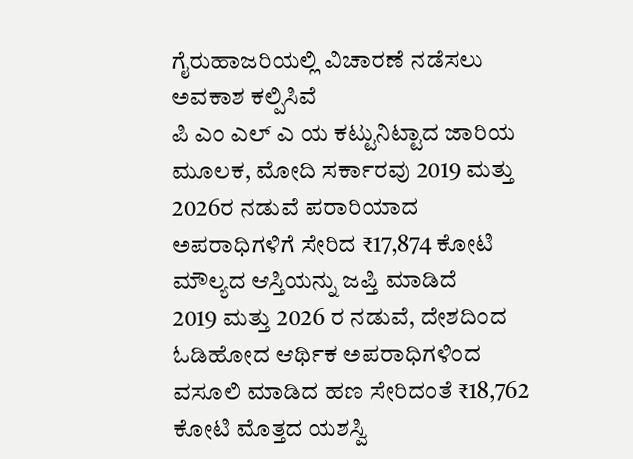ಗೈರುಹಾಜರಿಯಲ್ಲಿ ವಿಚಾರಣೆ ನಡೆಸಲು ಅವಕಾಶ ಕಲ್ಪಿಸಿವೆ
ಪಿ ಎಂ ಎಲ್ ಎ ಯ ಕಟ್ಟುನಿಟ್ಟಾದ ಜಾರಿಯ ಮೂಲಕ, ಮೋದಿ ಸರ್ಕಾರವು 2019 ಮತ್ತು 2026ರ ನಡುವೆ ಪರಾರಿಯಾದ ಅಪರಾಧಿಗಳಿಗೆ ಸೇರಿದ ₹17,874 ಕೋಟಿ ಮೌಲ್ಯದ ಆಸ್ತಿಯನ್ನು ಜಪ್ತಿ ಮಾಡಿದೆ
2019 ಮತ್ತು 2026 ರ ನಡುವೆ, ದೇಶದಿಂದ ಓಡಿಹೋದ ಆರ್ಥಿಕ ಅಪರಾಧಿಗಳಿಂದ ವಸೂಲಿ ಮಾಡಿದ ಹಣ ಸೇರಿದಂತೆ ₹18,762 ಕೋಟಿ ಮೊತ್ತದ ಯಶಸ್ವಿ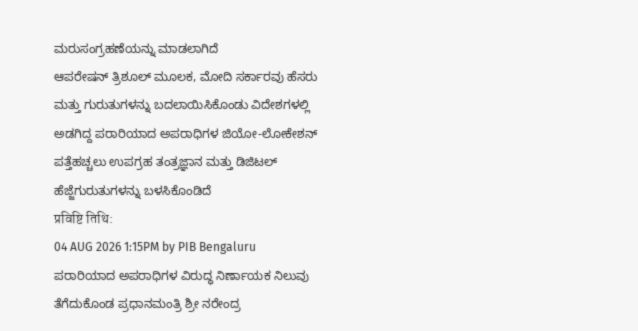ಮರುಸಂಗ್ರಹಣೆಯನ್ನು ಮಾಡಲಾಗಿದೆ
ಆಪರೇಷನ್ ತ್ರಿಶೂಲ್ ಮೂಲಕ, ಮೋದಿ ಸರ್ಕಾರವು ಹೆಸರು ಮತ್ತು ಗುರುತುಗಳನ್ನು ಬದಲಾಯಿಸಿಕೊಂಡು ವಿದೇಶಗಳಲ್ಲಿ ಅಡಗಿದ್ದ ಪರಾರಿಯಾದ ಅಪರಾಧಿಗಳ ಜಿಯೋ-ಲೋಕೇಶನ್ ಪತ್ತೆಹಚ್ಚಲು ಉಪಗ್ರಹ ತಂತ್ರಜ್ಞಾನ ಮತ್ತು ಡಿಜಿಟಲ್ ಹೆಜ್ಜೆಗುರುತುಗಳನ್ನು ಬಳಸಿಕೊಂಡಿದೆ
प्रविष्टि तिथि:
04 AUG 2026 1:15PM by PIB Bengaluru
ಪರಾರಿಯಾದ ಅಪರಾಧಿಗಳ ವಿರುದ್ಧ ನಿರ್ಣಾಯಕ ನಿಲುವು ತೆಗೆದುಕೊಂಡ ಪ್ರಧಾನಮಂತ್ರಿ ಶ್ರೀ ನರೇಂದ್ರ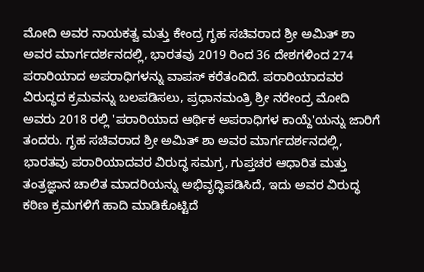ಮೋದಿ ಅವರ ನಾಯಕತ್ವ ಮತ್ತು ಕೇಂದ್ರ ಗೃಹ ಸಚಿವರಾದ ಶ್ರೀ ಅಮಿತ್ ಶಾ ಅವರ ಮಾರ್ಗದರ್ಶನದಲ್ಲಿ, ಭಾರತವು 2019 ರಿಂದ 36 ದೇಶಗಳಿಂದ 274 ಪರಾರಿಯಾದ ಅಪರಾಧಿಗಳನ್ನು ವಾಪಸ್ ಕರೆತಂದಿದೆ. ಪರಾರಿಯಾದವರ ವಿರುದ್ಧದ ಕ್ರಮವನ್ನು ಬಲಪಡಿಸಲು, ಪ್ರಧಾನಮಂತ್ರಿ ಶ್ರೀ ನರೇಂದ್ರ ಮೋದಿ ಅವರು 2018 ರಲ್ಲಿ 'ಪರಾರಿಯಾದ ಆರ್ಥಿಕ ಅಪರಾಧಿಗಳ ಕಾಯ್ದೆ'ಯನ್ನು ಜಾರಿಗೆ ತಂದರು. ಗೃಹ ಸಚಿವರಾದ ಶ್ರೀ ಅಮಿತ್ ಶಾ ಅವರ ಮಾರ್ಗದರ್ಶನದಲ್ಲಿ, ಭಾರತವು ಪರಾರಿಯಾದವರ ವಿರುದ್ಧ ಸಮಗ್ರ, ಗುಪ್ತಚರ ಆಧಾರಿತ ಮತ್ತು ತಂತ್ರಜ್ಞಾನ ಚಾಲಿತ ಮಾದರಿಯನ್ನು ಅಭಿವೃದ್ಧಿಪಡಿಸಿದೆ, ಇದು ಅವರ ವಿರುದ್ಧ ಕಠಿಣ ಕ್ರಮಗಳಿಗೆ ಹಾದಿ ಮಾಡಿಕೊಟ್ಟಿದೆ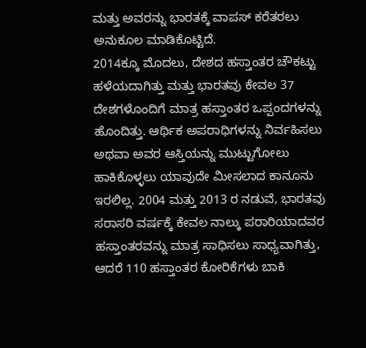ಮತ್ತು ಅವರನ್ನು ಭಾರತಕ್ಕೆ ವಾಪಸ್ ಕರೆತರಲು ಅನುಕೂಲ ಮಾಡಿಕೊಟ್ಟಿದೆ.
2014ಕ್ಕೂ ಮೊದಲು, ದೇಶದ ಹಸ್ತಾಂತರ ಚೌಕಟ್ಟು ಹಳೆಯದಾಗಿತ್ತು ಮತ್ತು ಭಾರತವು ಕೇವಲ 37 ದೇಶಗಳೊಂದಿಗೆ ಮಾತ್ರ ಹಸ್ತಾಂತರ ಒಪ್ಪಂದಗಳನ್ನು ಹೊಂದಿತ್ತು. ಆರ್ಥಿಕ ಅಪರಾಧಿಗಳನ್ನು ನಿರ್ವಹಿಸಲು ಅಥವಾ ಅವರ ಆಸ್ತಿಯನ್ನು ಮುಟ್ಟುಗೋಲು ಹಾಕಿಕೊಳ್ಳಲು ಯಾವುದೇ ಮೀಸಲಾದ ಕಾನೂನು ಇರಲಿಲ್ಲ. 2004 ಮತ್ತು 2013 ರ ನಡುವೆ, ಭಾರತವು ಸರಾಸರಿ ವರ್ಷಕ್ಕೆ ಕೇವಲ ನಾಲ್ಕು ಪರಾರಿಯಾದವರ ಹಸ್ತಾಂತರವನ್ನು ಮಾತ್ರ ಸಾಧಿಸಲು ಸಾಧ್ಯವಾಗಿತ್ತು, ಆದರೆ 110 ಹಸ್ತಾಂತರ ಕೋರಿಕೆಗಳು ಬಾಕಿ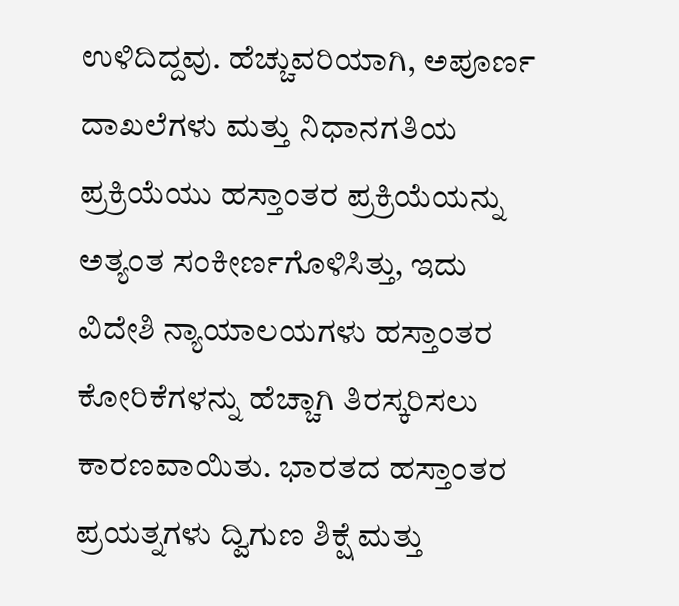ಉಳಿದಿದ್ದವು. ಹೆಚ್ಚುವರಿಯಾಗಿ, ಅಪೂರ್ಣ ದಾಖಲೆಗಳು ಮತ್ತು ನಿಧಾನಗತಿಯ ಪ್ರಕ್ರಿಯೆಯು ಹಸ್ತಾಂತರ ಪ್ರಕ್ರಿಯೆಯನ್ನು ಅತ್ಯಂತ ಸಂಕೀರ್ಣಗೊಳಿಸಿತ್ತು, ಇದು ವಿದೇಶಿ ನ್ಯಾಯಾಲಯಗಳು ಹಸ್ತಾಂತರ ಕೋರಿಕೆಗಳನ್ನು ಹೆಚ್ಚಾಗಿ ತಿರಸ್ಕರಿಸಲು ಕಾರಣವಾಯಿತು. ಭಾರತದ ಹಸ್ತಾಂತರ ಪ್ರಯತ್ನಗಳು ದ್ವಿಗುಣ ಶಿಕ್ಷೆ ಮತ್ತು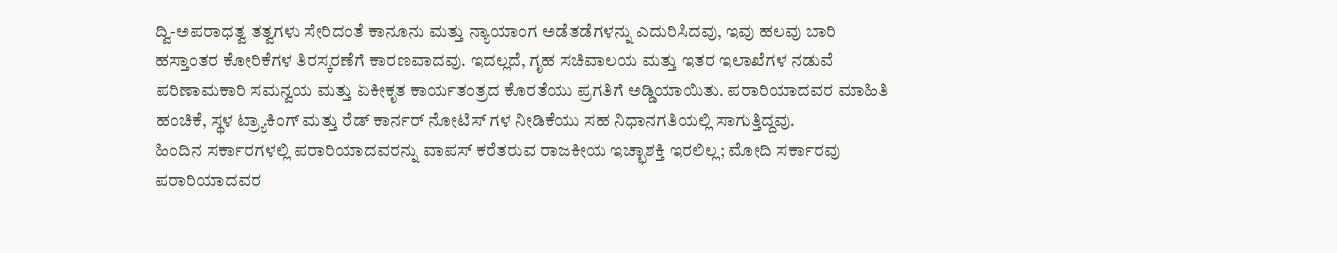ದ್ವಿ-ಅಪರಾಧತ್ವ ತತ್ವಗಳು ಸೇರಿದಂತೆ ಕಾನೂನು ಮತ್ತು ನ್ಯಾಯಾಂಗ ಅಡೆತಡೆಗಳನ್ನು ಎದುರಿಸಿದವು, ಇವು ಹಲವು ಬಾರಿ ಹಸ್ತಾಂತರ ಕೋರಿಕೆಗಳ ತಿರಸ್ಕರಣೆಗೆ ಕಾರಣವಾದವು. ಇದಲ್ಲದೆ, ಗೃಹ ಸಚಿವಾಲಯ ಮತ್ತು ಇತರ ಇಲಾಖೆಗಳ ನಡುವೆ ಪರಿಣಾಮಕಾರಿ ಸಮನ್ವಯ ಮತ್ತು ಏಕೀಕೃತ ಕಾರ್ಯತಂತ್ರದ ಕೊರತೆಯು ಪ್ರಗತಿಗೆ ಅಡ್ಡಿಯಾಯಿತು. ಪರಾರಿಯಾದವರ ಮಾಹಿತಿ ಹಂಚಿಕೆ, ಸ್ಥಳ ಟ್ರ್ಯಾಕಿಂಗ್ ಮತ್ತು ರೆಡ್ ಕಾರ್ನರ್ ನೋಟಿಸ್ ಗಳ ನೀಡಿಕೆಯು ಸಹ ನಿಧಾನಗತಿಯಲ್ಲಿ ಸಾಗುತ್ತಿದ್ದವು.
ಹಿಂದಿನ ಸರ್ಕಾರಗಳಲ್ಲಿ ಪರಾರಿಯಾದವರನ್ನು ವಾಪಸ್ ಕರೆತರುವ ರಾಜಕೀಯ ಇಚ್ಛಾಶಕ್ತಿ ಇರಲಿಲ್ಲ; ಮೋದಿ ಸರ್ಕಾರವು ಪರಾರಿಯಾದವರ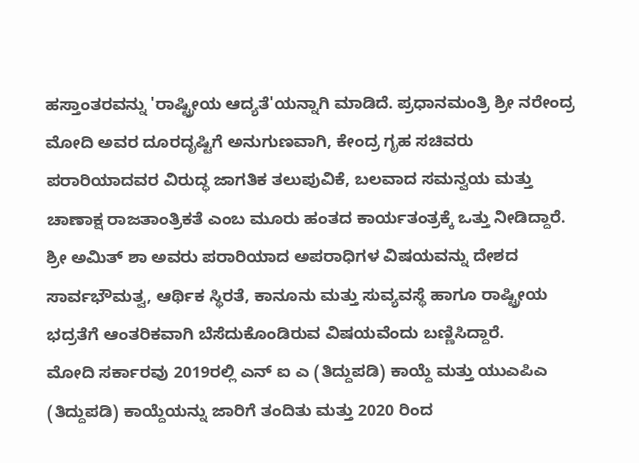ಹಸ್ತಾಂತರವನ್ನು 'ರಾಷ್ಟ್ರೀಯ ಆದ್ಯತೆ'ಯನ್ನಾಗಿ ಮಾಡಿದೆ. ಪ್ರಧಾನಮಂತ್ರಿ ಶ್ರೀ ನರೇಂದ್ರ ಮೋದಿ ಅವರ ದೂರದೃಷ್ಟಿಗೆ ಅನುಗುಣವಾಗಿ, ಕೇಂದ್ರ ಗೃಹ ಸಚಿವರು ಪರಾರಿಯಾದವರ ವಿರುದ್ಧ ಜಾಗತಿಕ ತಲುಪುವಿಕೆ, ಬಲವಾದ ಸಮನ್ವಯ ಮತ್ತು ಚಾಣಾಕ್ಷ ರಾಜತಾಂತ್ರಿಕತೆ ಎಂಬ ಮೂರು ಹಂತದ ಕಾರ್ಯತಂತ್ರಕ್ಕೆ ಒತ್ತು ನೀಡಿದ್ದಾರೆ. ಶ್ರೀ ಅಮಿತ್ ಶಾ ಅವರು ಪರಾರಿಯಾದ ಅಪರಾಧಿಗಳ ವಿಷಯವನ್ನು ದೇಶದ ಸಾರ್ವಭೌಮತ್ವ, ಆರ್ಥಿಕ ಸ್ಥಿರತೆ, ಕಾನೂನು ಮತ್ತು ಸುವ್ಯವಸ್ಥೆ ಹಾಗೂ ರಾಷ್ಟ್ರೀಯ ಭದ್ರತೆಗೆ ಆಂತರಿಕವಾಗಿ ಬೆಸೆದುಕೊಂಡಿರುವ ವಿಷಯವೆಂದು ಬಣ್ಣಿಸಿದ್ದಾರೆ.
ಮೋದಿ ಸರ್ಕಾರವು 2019ರಲ್ಲಿ ಎನ್ ಐ ಎ (ತಿದ್ದುಪಡಿ) ಕಾಯ್ದೆ ಮತ್ತು ಯುಎಪಿಎ (ತಿದ್ದುಪಡಿ) ಕಾಯ್ದೆಯನ್ನು ಜಾರಿಗೆ ತಂದಿತು ಮತ್ತು 2020 ರಿಂದ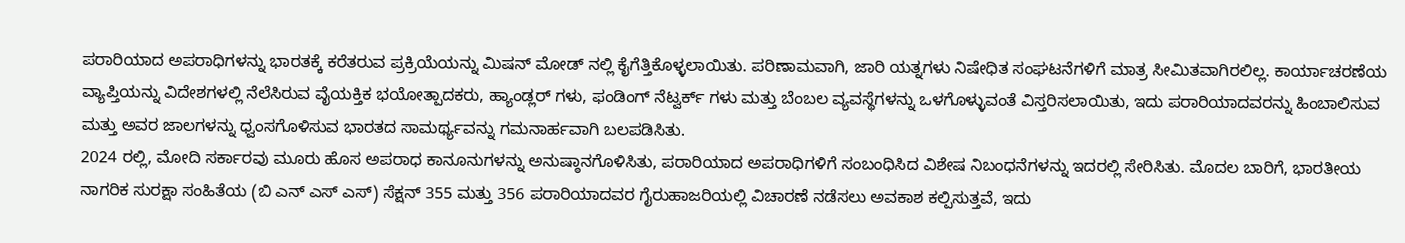ಪರಾರಿಯಾದ ಅಪರಾಧಿಗಳನ್ನು ಭಾರತಕ್ಕೆ ಕರೆತರುವ ಪ್ರಕ್ರಿಯೆಯನ್ನು ಮಿಷನ್ ಮೋಡ್ ನಲ್ಲಿ ಕೈಗೆತ್ತಿಕೊಳ್ಳಲಾಯಿತು. ಪರಿಣಾಮವಾಗಿ, ಜಾರಿ ಯತ್ನಗಳು ನಿಷೇಧಿತ ಸಂಘಟನೆಗಳಿಗೆ ಮಾತ್ರ ಸೀಮಿತವಾಗಿರಲಿಲ್ಲ. ಕಾರ್ಯಾಚರಣೆಯ ವ್ಯಾಪ್ತಿಯನ್ನು ವಿದೇಶಗಳಲ್ಲಿ ನೆಲೆಸಿರುವ ವೈಯಕ್ತಿಕ ಭಯೋತ್ಪಾದಕರು, ಹ್ಯಾಂಡ್ಲರ್ ಗಳು, ಫಂಡಿಂಗ್ ನೆಟ್ವರ್ಕ್ ಗಳು ಮತ್ತು ಬೆಂಬಲ ವ್ಯವಸ್ಥೆಗಳನ್ನು ಒಳಗೊಳ್ಳುವಂತೆ ವಿಸ್ತರಿಸಲಾಯಿತು, ಇದು ಪರಾರಿಯಾದವರನ್ನು ಹಿಂಬಾಲಿಸುವ ಮತ್ತು ಅವರ ಜಾಲಗಳನ್ನು ಧ್ವಂಸಗೊಳಿಸುವ ಭಾರತದ ಸಾಮರ್ಥ್ಯವನ್ನು ಗಮನಾರ್ಹವಾಗಿ ಬಲಪಡಿಸಿತು.
2024 ರಲ್ಲಿ, ಮೋದಿ ಸರ್ಕಾರವು ಮೂರು ಹೊಸ ಅಪರಾಧ ಕಾನೂನುಗಳನ್ನು ಅನುಷ್ಠಾನಗೊಳಿಸಿತು, ಪರಾರಿಯಾದ ಅಪರಾಧಿಗಳಿಗೆ ಸಂಬಂಧಿಸಿದ ವಿಶೇಷ ನಿಬಂಧನೆಗಳನ್ನು ಇದರಲ್ಲಿ ಸೇರಿಸಿತು. ಮೊದಲ ಬಾರಿಗೆ, ಭಾರತೀಯ ನಾಗರಿಕ ಸುರಕ್ಷಾ ಸಂಹಿತೆಯ (ಬಿ ಎನ್ ಎಸ್ ಎಸ್) ಸೆಕ್ಷನ್ 355 ಮತ್ತು 356 ಪರಾರಿಯಾದವರ ಗೈರುಹಾಜರಿಯಲ್ಲಿ ವಿಚಾರಣೆ ನಡೆಸಲು ಅವಕಾಶ ಕಲ್ಪಿಸುತ್ತವೆ, ಇದು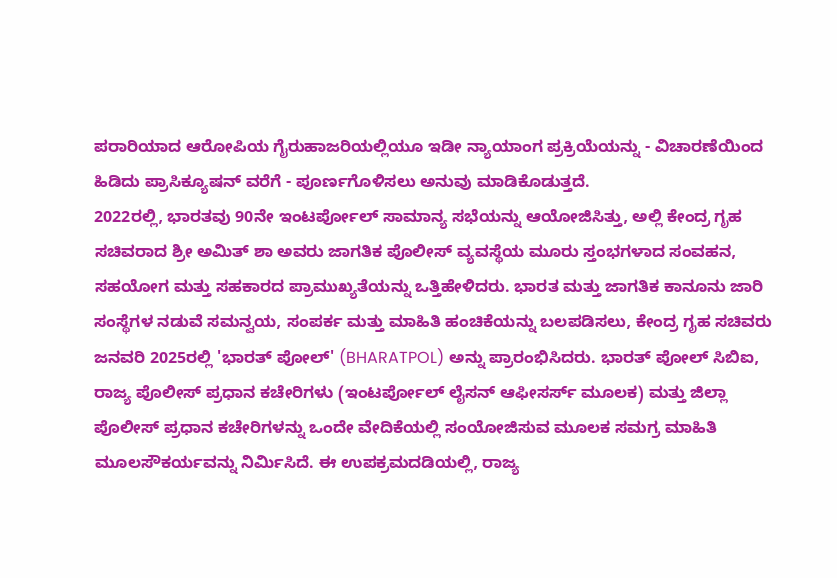ಪರಾರಿಯಾದ ಆರೋಪಿಯ ಗೈರುಹಾಜರಿಯಲ್ಲಿಯೂ ಇಡೀ ನ್ಯಾಯಾಂಗ ಪ್ರಕ್ರಿಯೆಯನ್ನು - ವಿಚಾರಣೆಯಿಂದ ಹಿಡಿದು ಪ್ರಾಸಿಕ್ಯೂಷನ್ ವರೆಗೆ - ಪೂರ್ಣಗೊಳಿಸಲು ಅನುವು ಮಾಡಿಕೊಡುತ್ತದೆ.
2022ರಲ್ಲಿ, ಭಾರತವು 90ನೇ ಇಂಟರ್ಪೋಲ್ ಸಾಮಾನ್ಯ ಸಭೆಯನ್ನು ಆಯೋಜಿಸಿತ್ತು, ಅಲ್ಲಿ ಕೇಂದ್ರ ಗೃಹ ಸಚಿವರಾದ ಶ್ರೀ ಅಮಿತ್ ಶಾ ಅವರು ಜಾಗತಿಕ ಪೊಲೀಸ್ ವ್ಯವಸ್ಥೆಯ ಮೂರು ಸ್ತಂಭಗಳಾದ ಸಂವಹನ, ಸಹಯೋಗ ಮತ್ತು ಸಹಕಾರದ ಪ್ರಾಮುಖ್ಯತೆಯನ್ನು ಒತ್ತಿಹೇಳಿದರು. ಭಾರತ ಮತ್ತು ಜಾಗತಿಕ ಕಾನೂನು ಜಾರಿ ಸಂಸ್ಥೆಗಳ ನಡುವೆ ಸಮನ್ವಯ, ಸಂಪರ್ಕ ಮತ್ತು ಮಾಹಿತಿ ಹಂಚಿಕೆಯನ್ನು ಬಲಪಡಿಸಲು, ಕೇಂದ್ರ ಗೃಹ ಸಚಿವರು ಜನವರಿ 2025ರಲ್ಲಿ 'ಭಾರತ್ ಪೋಲ್' (BHARATPOL) ಅನ್ನು ಪ್ರಾರಂಭಿಸಿದರು. ಭಾರತ್ ಪೋಲ್ ಸಿಬಿಐ, ರಾಜ್ಯ ಪೊಲೀಸ್ ಪ್ರಧಾನ ಕಚೇರಿಗಳು (ಇಂಟರ್ಪೋಲ್ ಲೈಸನ್ ಆಫೀಸರ್ಸ್ ಮೂಲಕ) ಮತ್ತು ಜಿಲ್ಲಾ ಪೊಲೀಸ್ ಪ್ರಧಾನ ಕಚೇರಿಗಳನ್ನು ಒಂದೇ ವೇದಿಕೆಯಲ್ಲಿ ಸಂಯೋಜಿಸುವ ಮೂಲಕ ಸಮಗ್ರ ಮಾಹಿತಿ ಮೂಲಸೌಕರ್ಯವನ್ನು ನಿರ್ಮಿಸಿದೆ. ಈ ಉಪಕ್ರಮದಡಿಯಲ್ಲಿ, ರಾಜ್ಯ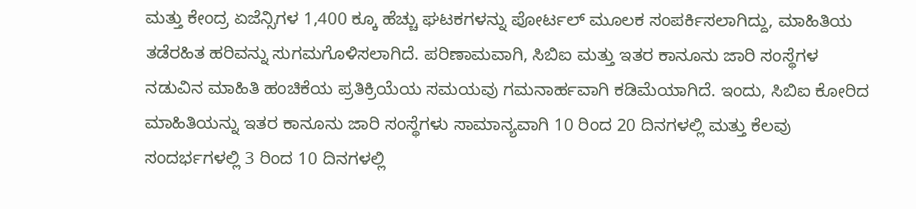ಮತ್ತು ಕೇಂದ್ರ ಏಜೆನ್ಸಿಗಳ 1,400 ಕ್ಕೂ ಹೆಚ್ಚು ಘಟಕಗಳನ್ನು ಪೋರ್ಟಲ್ ಮೂಲಕ ಸಂಪರ್ಕಿಸಲಾಗಿದ್ದು, ಮಾಹಿತಿಯ ತಡೆರಹಿತ ಹರಿವನ್ನು ಸುಗಮಗೊಳಿಸಲಾಗಿದೆ. ಪರಿಣಾಮವಾಗಿ, ಸಿಬಿಐ ಮತ್ತು ಇತರ ಕಾನೂನು ಜಾರಿ ಸಂಸ್ಥೆಗಳ ನಡುವಿನ ಮಾಹಿತಿ ಹಂಚಿಕೆಯ ಪ್ರತಿಕ್ರಿಯೆಯ ಸಮಯವು ಗಮನಾರ್ಹವಾಗಿ ಕಡಿಮೆಯಾಗಿದೆ. ಇಂದು, ಸಿಬಿಐ ಕೋರಿದ ಮಾಹಿತಿಯನ್ನು ಇತರ ಕಾನೂನು ಜಾರಿ ಸಂಸ್ಥೆಗಳು ಸಾಮಾನ್ಯವಾಗಿ 10 ರಿಂದ 20 ದಿನಗಳಲ್ಲಿ ಮತ್ತು ಕೆಲವು ಸಂದರ್ಭಗಳಲ್ಲಿ 3 ರಿಂದ 10 ದಿನಗಳಲ್ಲಿ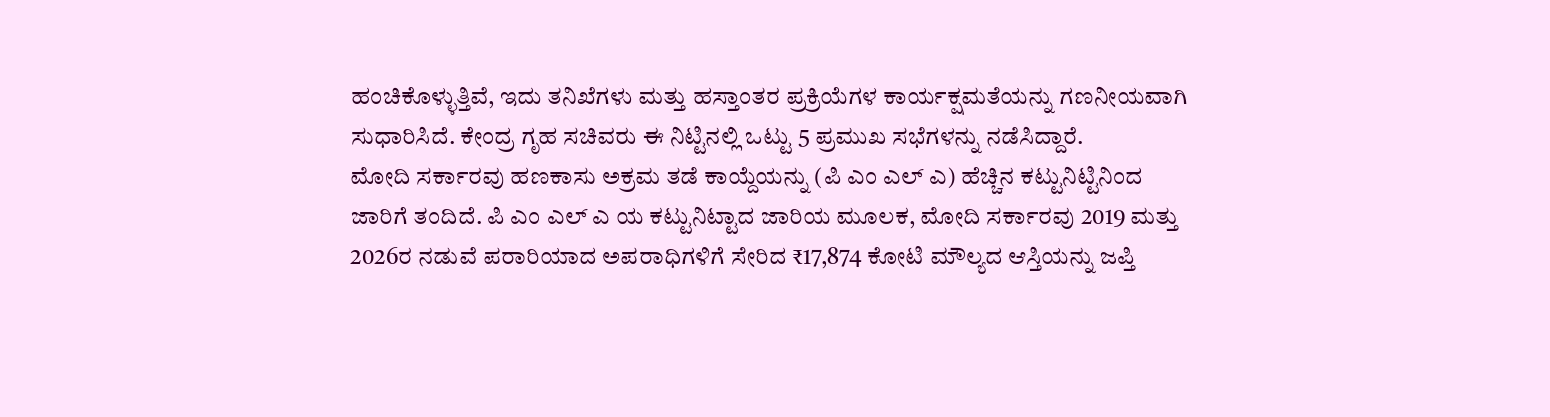ಹಂಚಿಕೊಳ್ಳುತ್ತಿವೆ, ಇದು ತನಿಖೆಗಳು ಮತ್ತು ಹಸ್ತಾಂತರ ಪ್ರಕ್ರಿಯೆಗಳ ಕಾರ್ಯಕ್ಷಮತೆಯನ್ನು ಗಣನೀಯವಾಗಿ ಸುಧಾರಿಸಿದೆ. ಕೇಂದ್ರ ಗೃಹ ಸಚಿವರು ಈ ನಿಟ್ಟಿನಲ್ಲಿ ಒಟ್ಟು 5 ಪ್ರಮುಖ ಸಭೆಗಳನ್ನು ನಡೆಸಿದ್ದಾರೆ.
ಮೋದಿ ಸರ್ಕಾರವು ಹಣಕಾಸು ಅಕ್ರಮ ತಡೆ ಕಾಯ್ದೆಯನ್ನು (ಪಿ ಎಂ ಎಲ್ ಎ) ಹೆಚ್ಚಿನ ಕಟ್ಟುನಿಟ್ಟಿನಿಂದ ಜಾರಿಗೆ ತಂದಿದೆ. ಪಿ ಎಂ ಎಲ್ ಎ ಯ ಕಟ್ಟುನಿಟ್ಟಾದ ಜಾರಿಯ ಮೂಲಕ, ಮೋದಿ ಸರ್ಕಾರವು 2019 ಮತ್ತು 2026ರ ನಡುವೆ ಪರಾರಿಯಾದ ಅಪರಾಧಿಗಳಿಗೆ ಸೇರಿದ ₹17,874 ಕೋಟಿ ಮೌಲ್ಯದ ಆಸ್ತಿಯನ್ನು ಜಪ್ತಿ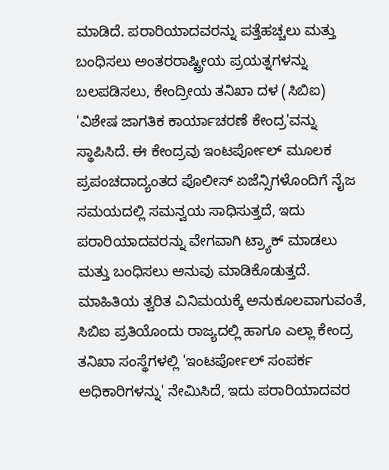ಮಾಡಿದೆ. ಪರಾರಿಯಾದವರನ್ನು ಪತ್ತೆಹಚ್ಚಲು ಮತ್ತು ಬಂಧಿಸಲು ಅಂತರರಾಷ್ಟ್ರೀಯ ಪ್ರಯತ್ನಗಳನ್ನು ಬಲಪಡಿಸಲು, ಕೇಂದ್ರೀಯ ತನಿಖಾ ದಳ (ಸಿಬಿಐ) 'ವಿಶೇಷ ಜಾಗತಿಕ ಕಾರ್ಯಾಚರಣೆ ಕೇಂದ್ರ'ವನ್ನು ಸ್ಥಾಪಿಸಿದೆ. ಈ ಕೇಂದ್ರವು ಇಂಟರ್ಪೋಲ್ ಮೂಲಕ ಪ್ರಪಂಚದಾದ್ಯಂತದ ಪೊಲೀಸ್ ಏಜೆನ್ಸಿಗಳೊಂದಿಗೆ ನೈಜ ಸಮಯದಲ್ಲಿ ಸಮನ್ವಯ ಸಾಧಿಸುತ್ತದೆ, ಇದು ಪರಾರಿಯಾದವರನ್ನು ವೇಗವಾಗಿ ಟ್ರ್ಯಾಕ್ ಮಾಡಲು ಮತ್ತು ಬಂಧಿಸಲು ಅನುವು ಮಾಡಿಕೊಡುತ್ತದೆ. ಮಾಹಿತಿಯ ತ್ವರಿತ ವಿನಿಮಯಕ್ಕೆ ಅನುಕೂಲವಾಗುವಂತೆ, ಸಿಬಿಐ ಪ್ರತಿಯೊಂದು ರಾಜ್ಯದಲ್ಲಿ ಹಾಗೂ ಎಲ್ಲಾ ಕೇಂದ್ರ ತನಿಖಾ ಸಂಸ್ಥೆಗಳಲ್ಲಿ 'ಇಂಟರ್ಪೋಲ್ ಸಂಪರ್ಕ ಅಧಿಕಾರಿಗಳನ್ನು' ನೇಮಿಸಿದೆ, ಇದು ಪರಾರಿಯಾದವರ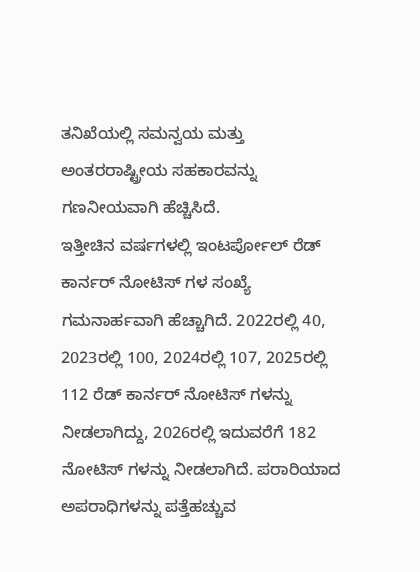ತನಿಖೆಯಲ್ಲಿ ಸಮನ್ವಯ ಮತ್ತು ಅಂತರರಾಷ್ಟ್ರೀಯ ಸಹಕಾರವನ್ನು ಗಣನೀಯವಾಗಿ ಹೆಚ್ಚಿಸಿದೆ.
ಇತ್ತೀಚಿನ ವರ್ಷಗಳಲ್ಲಿ ಇಂಟರ್ಪೋಲ್ ರೆಡ್ ಕಾರ್ನರ್ ನೋಟಿಸ್ ಗಳ ಸಂಖ್ಯೆ ಗಮನಾರ್ಹವಾಗಿ ಹೆಚ್ಚಾಗಿದೆ. 2022ರಲ್ಲಿ 40, 2023ರಲ್ಲಿ 100, 2024ರಲ್ಲಿ 107, 2025ರಲ್ಲಿ 112 ರೆಡ್ ಕಾರ್ನರ್ ನೋಟಿಸ್ ಗಳನ್ನು ನೀಡಲಾಗಿದ್ದು, 2026ರಲ್ಲಿ ಇದುವರೆಗೆ 182 ನೋಟಿಸ್ ಗಳನ್ನು ನೀಡಲಾಗಿದೆ. ಪರಾರಿಯಾದ ಅಪರಾಧಿಗಳನ್ನು ಪತ್ತೆಹಚ್ಚುವ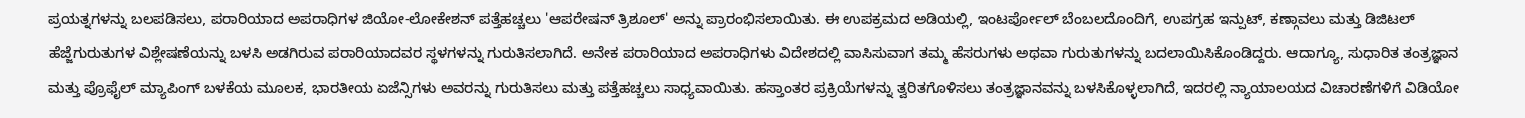ಪ್ರಯತ್ನಗಳನ್ನು ಬಲಪಡಿಸಲು, ಪರಾರಿಯಾದ ಅಪರಾಧಿಗಳ ಜಿಯೋ-ಲೋಕೇಶನ್ ಪತ್ತೆಹಚ್ಚಲು 'ಆಪರೇಷನ್ ತ್ರಿಶೂಲ್' ಅನ್ನು ಪ್ರಾರಂಭಿಸಲಾಯಿತು. ಈ ಉಪಕ್ರಮದ ಅಡಿಯಲ್ಲಿ, ಇಂಟರ್ಪೋಲ್ ಬೆಂಬಲದೊಂದಿಗೆ, ಉಪಗ್ರಹ ಇನ್ಪುಟ್, ಕಣ್ಗಾವಲು ಮತ್ತು ಡಿಜಿಟಲ್ ಹೆಜ್ಜೆಗುರುತುಗಳ ವಿಶ್ಲೇಷಣೆಯನ್ನು ಬಳಸಿ ಅಡಗಿರುವ ಪರಾರಿಯಾದವರ ಸ್ಥಳಗಳನ್ನು ಗುರುತಿಸಲಾಗಿದೆ. ಅನೇಕ ಪರಾರಿಯಾದ ಅಪರಾಧಿಗಳು ವಿದೇಶದಲ್ಲಿ ವಾಸಿಸುವಾಗ ತಮ್ಮ ಹೆಸರುಗಳು ಅಥವಾ ಗುರುತುಗಳನ್ನು ಬದಲಾಯಿಸಿಕೊಂಡಿದ್ದರು. ಆದಾಗ್ಯೂ, ಸುಧಾರಿತ ತಂತ್ರಜ್ಞಾನ ಮತ್ತು ಪ್ರೊಫೈಲ್ ಮ್ಯಾಪಿಂಗ್ ಬಳಕೆಯ ಮೂಲಕ, ಭಾರತೀಯ ಏಜೆನ್ಸಿಗಳು ಅವರನ್ನು ಗುರುತಿಸಲು ಮತ್ತು ಪತ್ತೆಹಚ್ಚಲು ಸಾಧ್ಯವಾಯಿತು. ಹಸ್ತಾಂತರ ಪ್ರಕ್ರಿಯೆಗಳನ್ನು ತ್ವರಿತಗೊಳಿಸಲು ತಂತ್ರಜ್ಞಾನವನ್ನು ಬಳಸಿಕೊಳ್ಳಲಾಗಿದೆ, ಇದರಲ್ಲಿ ನ್ಯಾಯಾಲಯದ ವಿಚಾರಣೆಗಳಿಗೆ ವಿಡಿಯೋ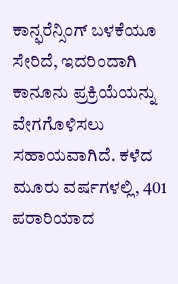ಕಾನ್ಫರೆನ್ಸಿಂಗ್ ಬಳಕೆಯೂ ಸೇರಿದೆ, ಇದರಿಂದಾಗಿ ಕಾನೂನು ಪ್ರಕ್ರಿಯೆಯನ್ನು ವೇಗಗೊಳಿಸಲು ಸಹಾಯವಾಗಿದೆ. ಕಳೆದ ಮೂರು ವರ್ಷಗಳಲ್ಲಿ, 401 ಪರಾರಿಯಾದ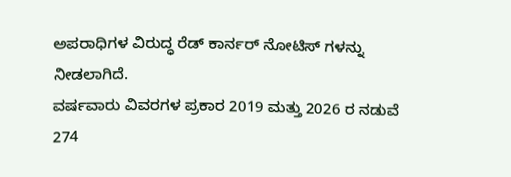ಅಪರಾಧಿಗಳ ವಿರುದ್ಧ ರೆಡ್ ಕಾರ್ನರ್ ನೋಟಿಸ್ ಗಳನ್ನು ನೀಡಲಾಗಿದೆ.
ವರ್ಷವಾರು ವಿವರಗಳ ಪ್ರಕಾರ 2019 ಮತ್ತು 2026 ರ ನಡುವೆ 274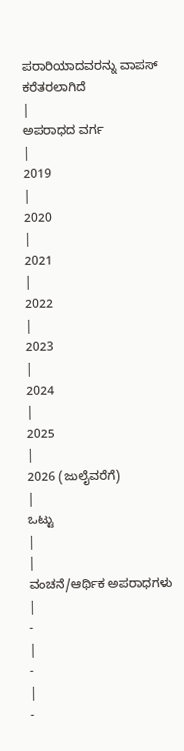ಪರಾರಿಯಾದವರನ್ನು ವಾಪಸ್ ಕರೆತರಲಾಗಿದೆ
|
ಅಪರಾಧದ ವರ್ಗ
|
2019
|
2020
|
2021
|
2022
|
2023
|
2024
|
2025
|
2026 (ಜುಲೈವರೆಗೆ)
|
ಒಟ್ಟು
|
|
ವಂಚನೆ/ಆರ್ಥಿಕ ಅಪರಾಧಗಳು
|
-
|
-
|
-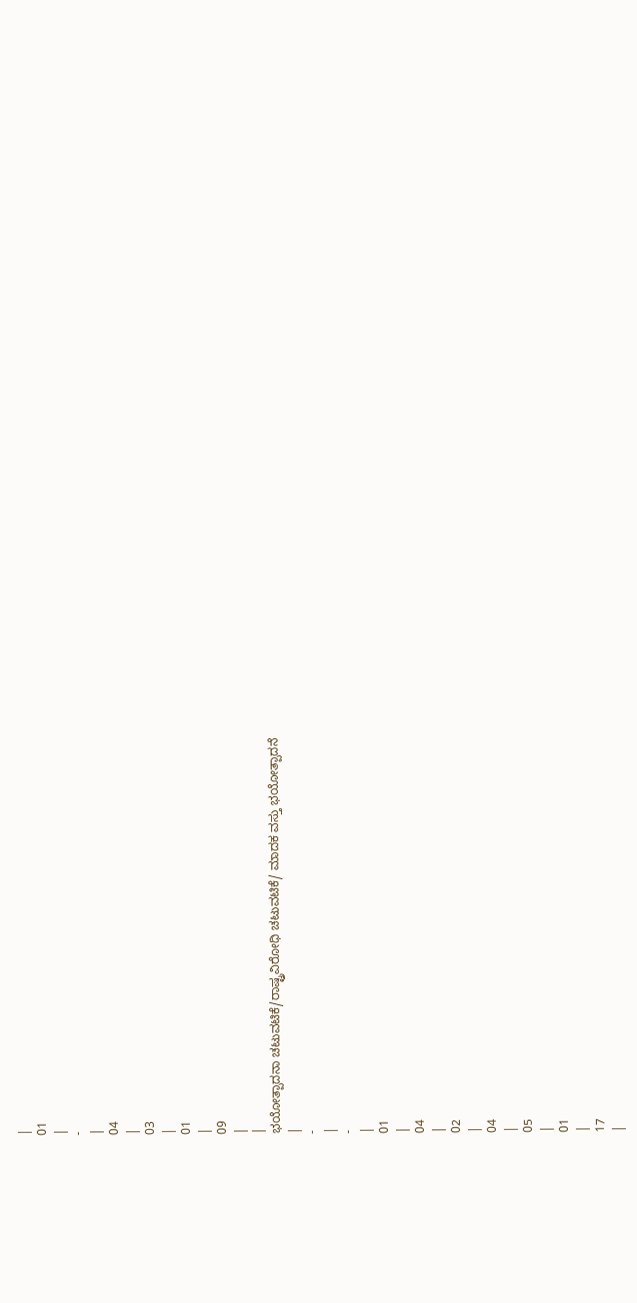|
01
|
-
|
04
|
03
|
01
|
09
|
|
ಭಯೋತ್ಪಾದನಾ ಚಟುವಟಿಕೆ/ರಾಷ್ಟ್ರವಿರೋಧಿ ಚಟುವಟಿಕೆ/ ಮಾದಕ ವಸ್ತು ಭಯೋತ್ಪಾದನೆ
|
-
|
-
|
01
|
04
|
02
|
04
|
05
|
01
|
17
|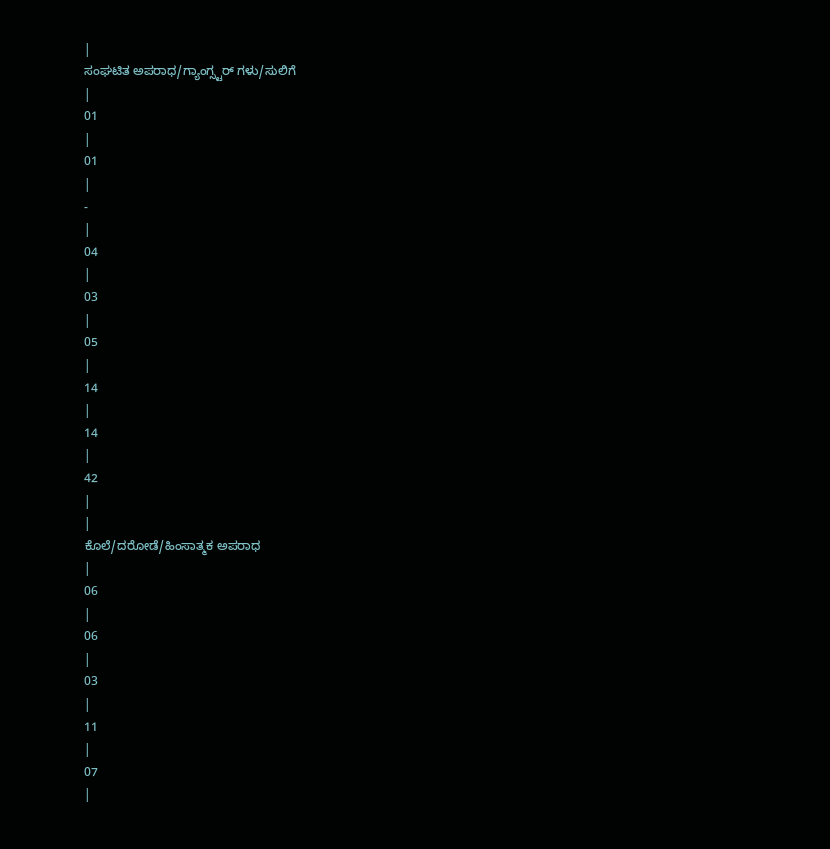|
ಸಂಘಟಿತ ಅಪರಾಧ/ಗ್ಯಾಂಗ್ಸ್ಟರ್ ಗಳು/ಸುಲಿಗೆ
|
01
|
01
|
-
|
04
|
03
|
05
|
14
|
14
|
42
|
|
ಕೊಲೆ/ದರೋಡೆ/ಹಿಂಸಾತ್ಮಕ ಅಪರಾಧ
|
06
|
06
|
03
|
11
|
07
|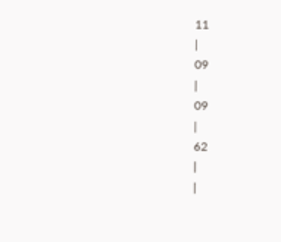11
|
09
|
09
|
62
|
|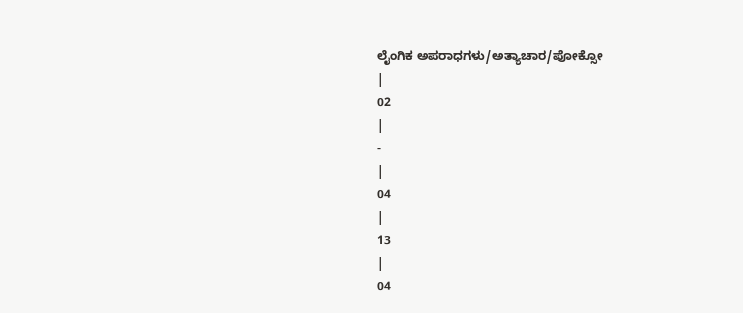ಲೈಂಗಿಕ ಅಪರಾಧಗಳು/ಅತ್ಯಾಚಾರ/ಪೋಕ್ಸೋ
|
02
|
-
|
04
|
13
|
04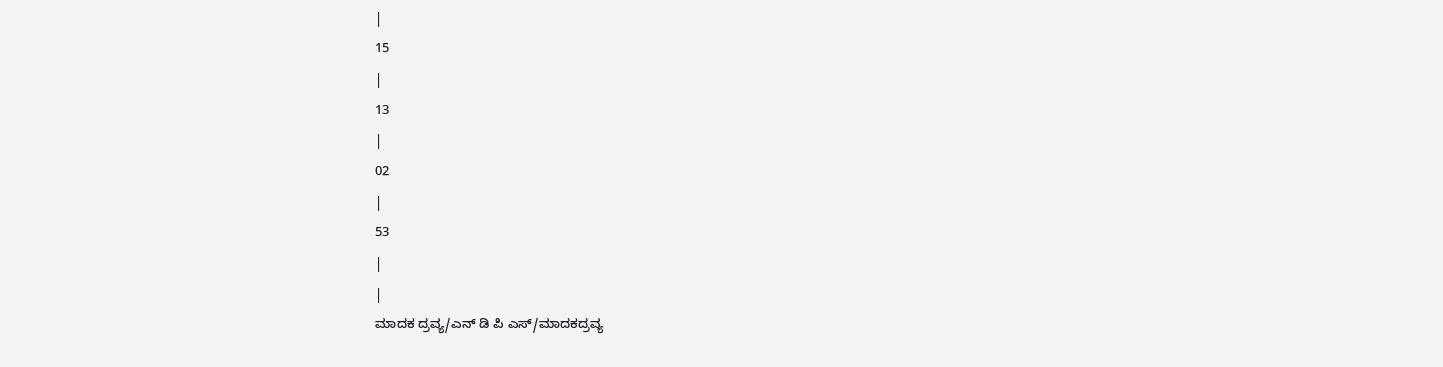|
15
|
13
|
02
|
53
|
|
ಮಾದಕ ದ್ರವ್ಯ/ಎನ್ ಡಿ ಪಿ ಎಸ್/ಮಾದಕದ್ರವ್ಯ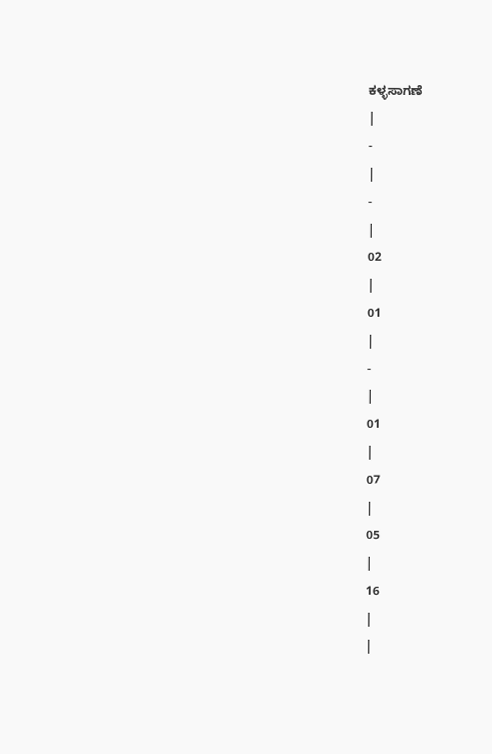ಕಳ್ಳಸಾಗಣೆ
|
-
|
-
|
02
|
01
|
-
|
01
|
07
|
05
|
16
|
|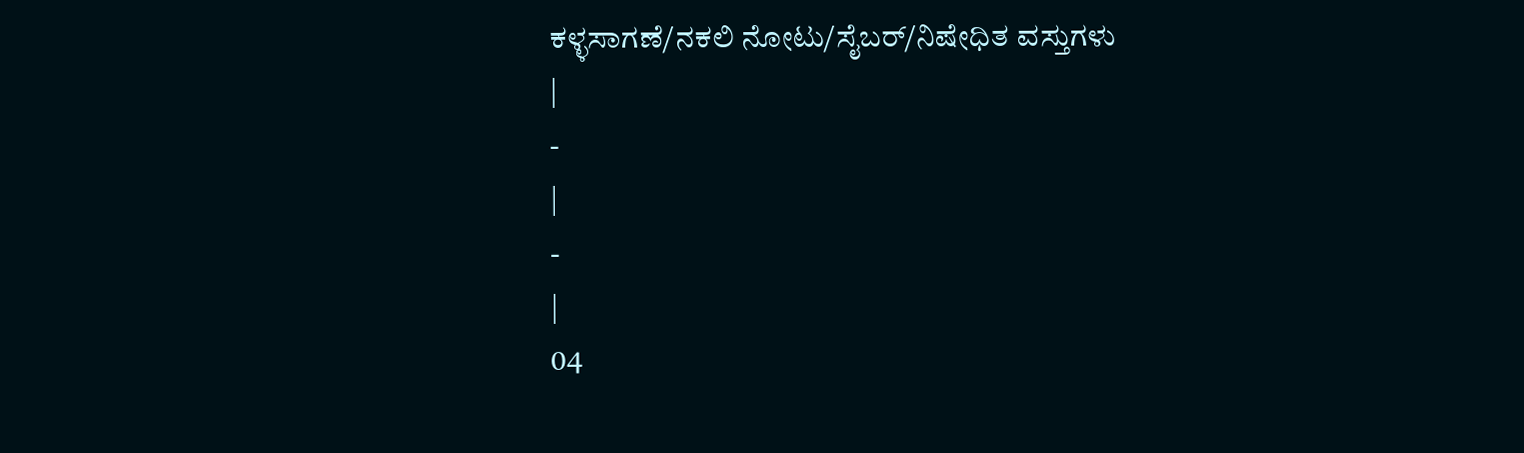ಕಳ್ಳಸಾಗಣೆ/ನಕಲಿ ನೋಟು/ಸೈಬರ್/ನಿಷೇಧಿತ ವಸ್ತುಗಳು
|
-
|
-
|
04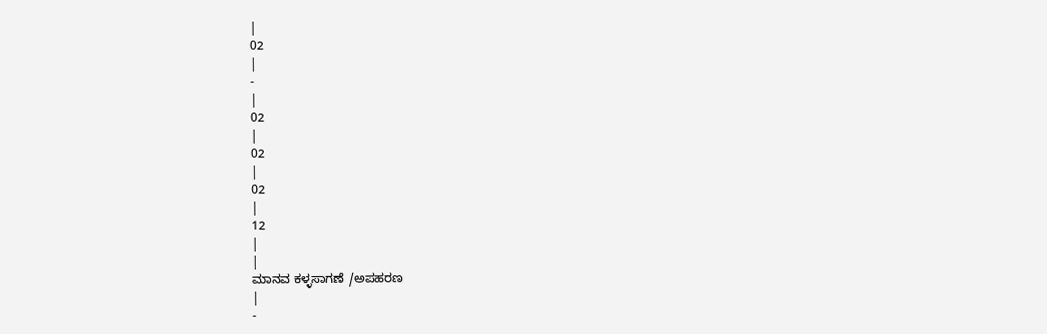|
02
|
-
|
02
|
02
|
02
|
12
|
|
ಮಾನವ ಕಳ್ಳಸಾಗಣೆ /ಅಪಹರಣ
|
-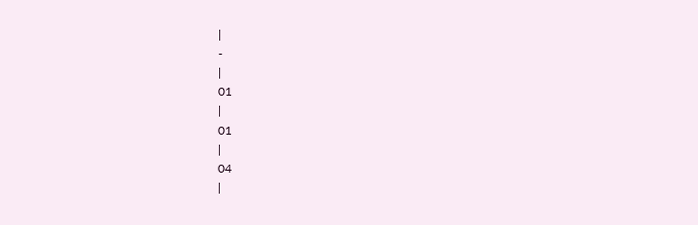|
-
|
01
|
01
|
04
|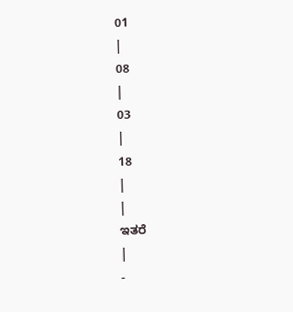01
|
08
|
03
|
18
|
|
ಇತರೆ
|
-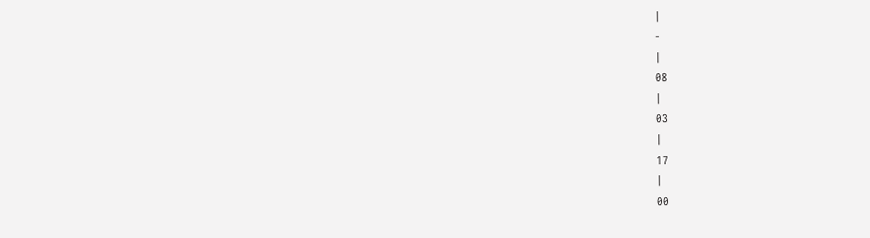|
-
|
08
|
03
|
17
|
00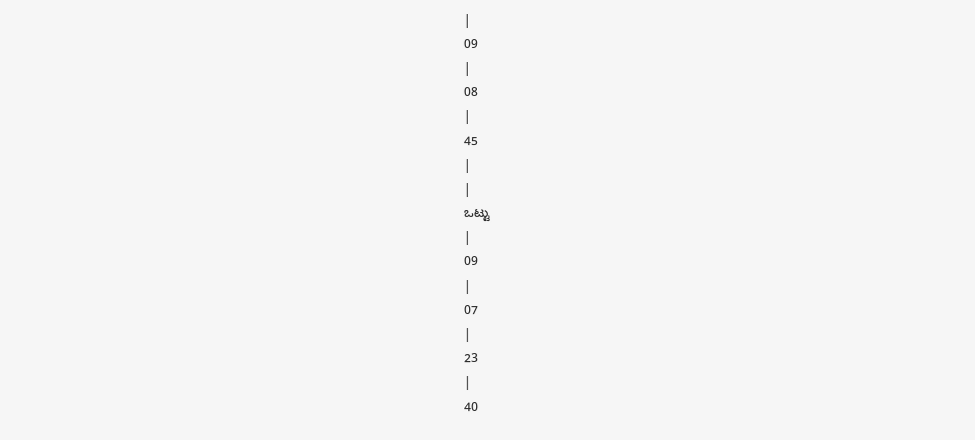|
09
|
08
|
45
|
|
ಒಟ್ಟು
|
09
|
07
|
23
|
40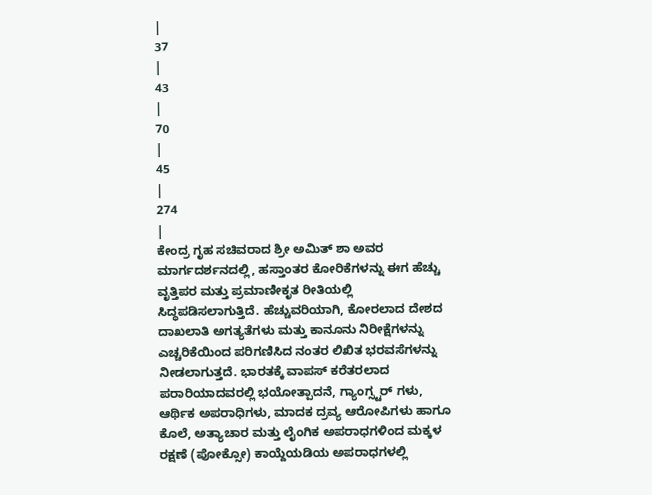|
37
|
43
|
70
|
45
|
274
|
ಕೇಂದ್ರ ಗೃಹ ಸಚಿವರಾದ ಶ್ರೀ ಅಮಿತ್ ಶಾ ಅವರ ಮಾರ್ಗದರ್ಶನದಲ್ಲಿ, ಹಸ್ತಾಂತರ ಕೋರಿಕೆಗಳನ್ನು ಈಗ ಹೆಚ್ಚು ವೃತ್ತಿಪರ ಮತ್ತು ಪ್ರಮಾಣೀಕೃತ ರೀತಿಯಲ್ಲಿ ಸಿದ್ಧಪಡಿಸಲಾಗುತ್ತಿದೆ. ಹೆಚ್ಚುವರಿಯಾಗಿ, ಕೋರಲಾದ ದೇಶದ ದಾಖಲಾತಿ ಅಗತ್ಯತೆಗಳು ಮತ್ತು ಕಾನೂನು ನಿರೀಕ್ಷೆಗಳನ್ನು ಎಚ್ಚರಿಕೆಯಿಂದ ಪರಿಗಣಿಸಿದ ನಂತರ ಲಿಖಿತ ಭರವಸೆಗಳನ್ನು ನೀಡಲಾಗುತ್ತದೆ. ಭಾರತಕ್ಕೆ ವಾಪಸ್ ಕರೆತರಲಾದ ಪರಾರಿಯಾದವರಲ್ಲಿ ಭಯೋತ್ಪಾದನೆ, ಗ್ಯಾಂಗ್ಸ್ಟರ್ ಗಳು, ಆರ್ಥಿಕ ಅಪರಾಧಿಗಳು, ಮಾದಕ ದ್ರವ್ಯ ಆರೋಪಿಗಳು ಹಾಗೂ ಕೊಲೆ, ಅತ್ಯಾಚಾರ ಮತ್ತು ಲೈಂಗಿಕ ಅಪರಾಧಗಳಿಂದ ಮಕ್ಕಳ ರಕ್ಷಣೆ (ಪೋಕ್ಸೋ) ಕಾಯ್ದೆಯಡಿಯ ಅಪರಾಧಗಳಲ್ಲಿ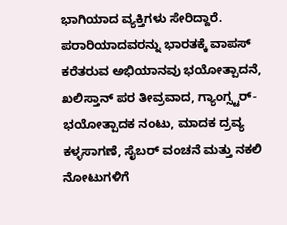ಭಾಗಿಯಾದ ವ್ಯಕ್ತಿಗಳು ಸೇರಿದ್ದಾರೆ.
ಪರಾರಿಯಾದವರನ್ನು ಭಾರತಕ್ಕೆ ವಾಪಸ್ ಕರೆತರುವ ಅಭಿಯಾನವು ಭಯೋತ್ಪಾದನೆ, ಖಲಿಸ್ತಾನ್ ಪರ ತೀವ್ರವಾದ, ಗ್ಯಾಂಗ್ಸ್ಟರ್-ಭಯೋತ್ಪಾದಕ ನಂಟು, ಮಾದಕ ದ್ರವ್ಯ ಕಳ್ಳಸಾಗಣೆ, ಸೈಬರ್ ವಂಚನೆ ಮತ್ತು ನಕಲಿ ನೋಟುಗಳಿಗೆ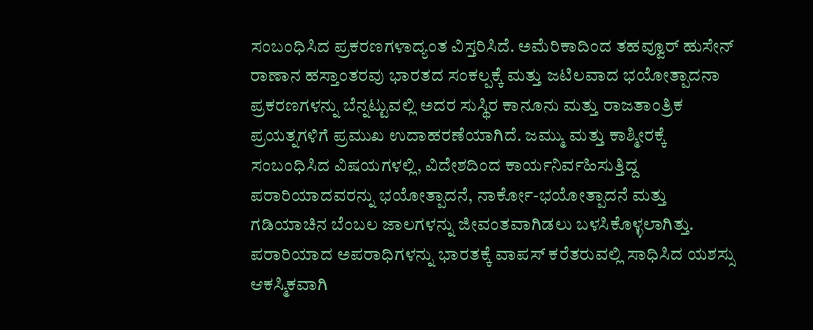ಸಂಬಂಧಿಸಿದ ಪ್ರಕರಣಗಳಾದ್ಯಂತ ವಿಸ್ತರಿಸಿದೆ. ಅಮೆರಿಕಾದಿಂದ ತಹವ್ವೂರ್ ಹುಸೇನ್ ರಾಣಾನ ಹಸ್ತಾಂತರವು ಭಾರತದ ಸಂಕಲ್ಪಕ್ಕೆ ಮತ್ತು ಜಟಿಲವಾದ ಭಯೋತ್ಪಾದನಾ ಪ್ರಕರಣಗಳನ್ನು ಬೆನ್ನಟ್ಟುವಲ್ಲಿ ಅದರ ಸುಸ್ಥಿರ ಕಾನೂನು ಮತ್ತು ರಾಜತಾಂತ್ರಿಕ ಪ್ರಯತ್ನಗಳಿಗೆ ಪ್ರಮುಖ ಉದಾಹರಣೆಯಾಗಿದೆ. ಜಮ್ಮು ಮತ್ತು ಕಾಶ್ಮೀರಕ್ಕೆ ಸಂಬಂಧಿಸಿದ ವಿಷಯಗಳಲ್ಲಿ, ವಿದೇಶದಿಂದ ಕಾರ್ಯನಿರ್ವಹಿಸುತ್ತಿದ್ದ ಪರಾರಿಯಾದವರನ್ನು ಭಯೋತ್ಪಾದನೆ, ನಾರ್ಕೋ-ಭಯೋತ್ಪಾದನೆ ಮತ್ತು ಗಡಿಯಾಚಿನ ಬೆಂಬಲ ಜಾಲಗಳನ್ನು ಜೀವಂತವಾಗಿಡಲು ಬಳಸಿಕೊಳ್ಳಲಾಗಿತ್ತು.
ಪರಾರಿಯಾದ ಅಪರಾಧಿಗಳನ್ನು ಭಾರತಕ್ಕೆ ವಾಪಸ್ ಕರೆತರುವಲ್ಲಿ ಸಾಧಿಸಿದ ಯಶಸ್ಸು ಆಕಸ್ಮಿಕವಾಗಿ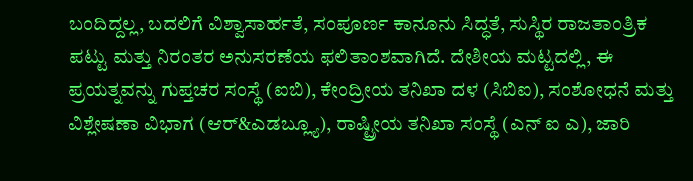ಬಂದಿದ್ದಲ್ಲ, ಬದಲಿಗೆ ವಿಶ್ವಾಸಾರ್ಹತೆ, ಸಂಪೂರ್ಣ ಕಾನೂನು ಸಿದ್ಧತೆ, ಸುಸ್ಥಿರ ರಾಜತಾಂತ್ರಿಕ ಪಟ್ಟು ಮತ್ತು ನಿರಂತರ ಅನುಸರಣೆಯ ಫಲಿತಾಂಶವಾಗಿದೆ. ದೇಶೀಯ ಮಟ್ಟದಲ್ಲಿ, ಈ ಪ್ರಯತ್ನವನ್ನು ಗುಪ್ತಚರ ಸಂಸ್ಥೆ (ಐಬಿ), ಕೇಂದ್ರೀಯ ತನಿಖಾ ದಳ (ಸಿಬಿಐ), ಸಂಶೋಧನೆ ಮತ್ತು ವಿಶ್ಲೇಷಣಾ ವಿಭಾಗ (ಆರ್&ಎಡಬ್ಲ್ಯೂ), ರಾಷ್ಟ್ರೀಯ ತನಿಖಾ ಸಂಸ್ಥೆ (ಎನ್ ಐ ಎ), ಜಾರಿ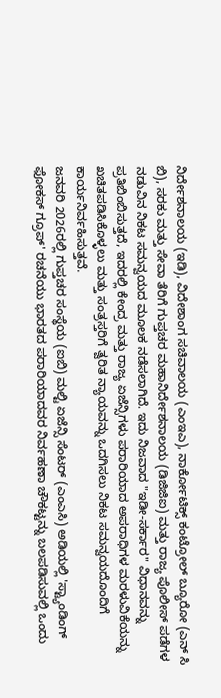ನಿರ್ದೇಶನಾಲಯ (ಇಡಿ), ವಿದೇಶಾಂಗ ಸಚಿವಾಲಯ (ಎಂಇಎ), ನಾರ್ಕೋಟಿಕ್ಸ್ ಕಂಟ್ರೋಲ್ ಬ್ಯೂರೋ (ಎನ್ ಸಿ ಬಿ), ಸರಕು ಮತ್ತು ಸೇವಾ ತೆರಿಗೆ ಗುಪ್ತಚರ ಮಹಾನಿರ್ದೇಶನಾಲಯ (ಡಿಜಿಜಿಐ) ಮತ್ತು ರಾಜ್ಯ ಪೊಲೀಸ್ ಪಡೆಗಳ ನಡುವಿನ ನಿಕಟ ಸಮನ್ವಯದ ಮೂಲಕ ನಡೆಸಲಾಗಿದೆ. ಇದು ನಿಜವಾದ "ಇಡೀ-ಸರ್ಕಾರ" ವಿಧಾನವನ್ನು ಪ್ರತಿಬಿಂಬಿಸುತ್ತದೆ, ಇದರಲ್ಲಿ ಕೇಂದ್ರ ಮತ್ತು ರಾಜ್ಯ ಏಜೆನ್ಸಿಗಳು ಪರಾರಿಯಾದ ಅಪರಾಧಿಗಳ ಮರಳುವಿಕೆಯನ್ನು ಖಚಿತಪಡಿಸಿಕೊಳ್ಳಲು ಮತ್ತು ಸಂತ್ರಸ್ತರಿಗೆ ತ್ವರಿತ ನ್ಯಾಯವನ್ನು ಒದಗಿಸಲು ನಿಕಟ ಸಮನ್ವಯದೊಂದಿಗೆ ಕಾರ್ಯನಿರ್ವಹಿಸುತ್ತವೆ.
ಜನವರಿ 2026ರಲ್ಲಿ ಗುಪ್ತಚರ ಸಂಸ್ಥೆಯ (ಐಬಿ) ಮಲ್ಟಿ ಏಜೆನ್ಸಿ ಸೆಂಟರ್ (ಎಂಎಸಿ) ಅಡಿಯಲ್ಲಿ 'ಸ್ಟ್ಯಾಂಡಿಂಗ್ ಫೋಕಸ್ ಗ್ರೂಪ್' ರಚನೆಯು ಭಾರತದ ಪರಾರಿಯಾದವರ ನಿರ್ವಹಣಾ ಚೌಕಟ್ಟನ್ನು ಬಲಪಡಿಸುವಲ್ಲಿ ಒಂದು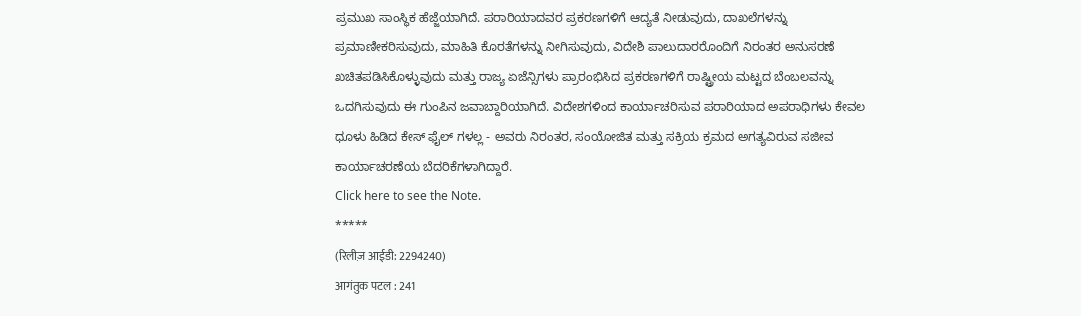ಪ್ರಮುಖ ಸಾಂಸ್ಥಿಕ ಹೆಜ್ಜೆಯಾಗಿದೆ. ಪರಾರಿಯಾದವರ ಪ್ರಕರಣಗಳಿಗೆ ಆದ್ಯತೆ ನೀಡುವುದು, ದಾಖಲೆಗಳನ್ನು ಪ್ರಮಾಣೀಕರಿಸುವುದು, ಮಾಹಿತಿ ಕೊರತೆಗಳನ್ನು ನೀಗಿಸುವುದು, ವಿದೇಶಿ ಪಾಲುದಾರರೊಂದಿಗೆ ನಿರಂತರ ಅನುಸರಣೆ ಖಚಿತಪಡಿಸಿಕೊಳ್ಳುವುದು ಮತ್ತು ರಾಜ್ಯ ಏಜೆನ್ಸಿಗಳು ಪ್ರಾರಂಭಿಸಿದ ಪ್ರಕರಣಗಳಿಗೆ ರಾಷ್ಟ್ರೀಯ ಮಟ್ಟದ ಬೆಂಬಲವನ್ನು ಒದಗಿಸುವುದು ಈ ಗುಂಪಿನ ಜವಾಬ್ದಾರಿಯಾಗಿದೆ. ವಿದೇಶಗಳಿಂದ ಕಾರ್ಯಾಚರಿಸುವ ಪರಾರಿಯಾದ ಅಪರಾಧಿಗಳು ಕೇವಲ ಧೂಳು ಹಿಡಿದ ಕೇಸ್ ಫೈಲ್ ಗಳಲ್ಲ - ಅವರು ನಿರಂತರ, ಸಂಯೋಜಿತ ಮತ್ತು ಸಕ್ರಿಯ ಕ್ರಮದ ಅಗತ್ಯವಿರುವ ಸಜೀವ ಕಾರ್ಯಾಚರಣೆಯ ಬೆದರಿಕೆಗಳಾಗಿದ್ದಾರೆ.
Click here to see the Note.
*****
(रिलीज़ आईडी: 2294240)
आगंतुक पटल : 241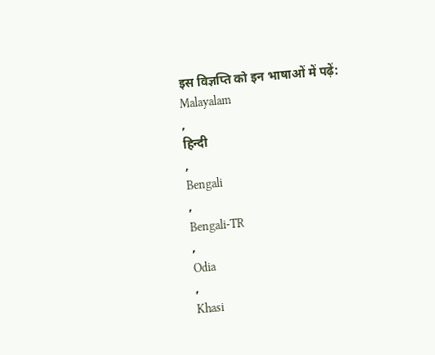इस विज्ञप्ति को इन भाषाओं में पढ़ें:
Malayalam
,
हिन्दी
,
Bengali
,
Bengali-TR
,
Odia
,
Khasi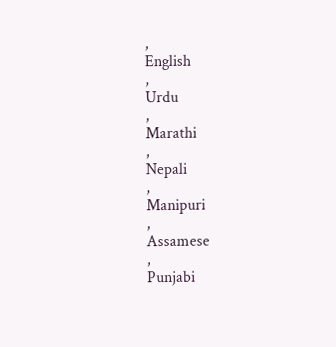,
English
,
Urdu
,
Marathi
,
Nepali
,
Manipuri
,
Assamese
,
Punjabi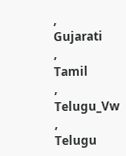,
Gujarati
,
Tamil
,
Telugu_Vw
,
Telugu